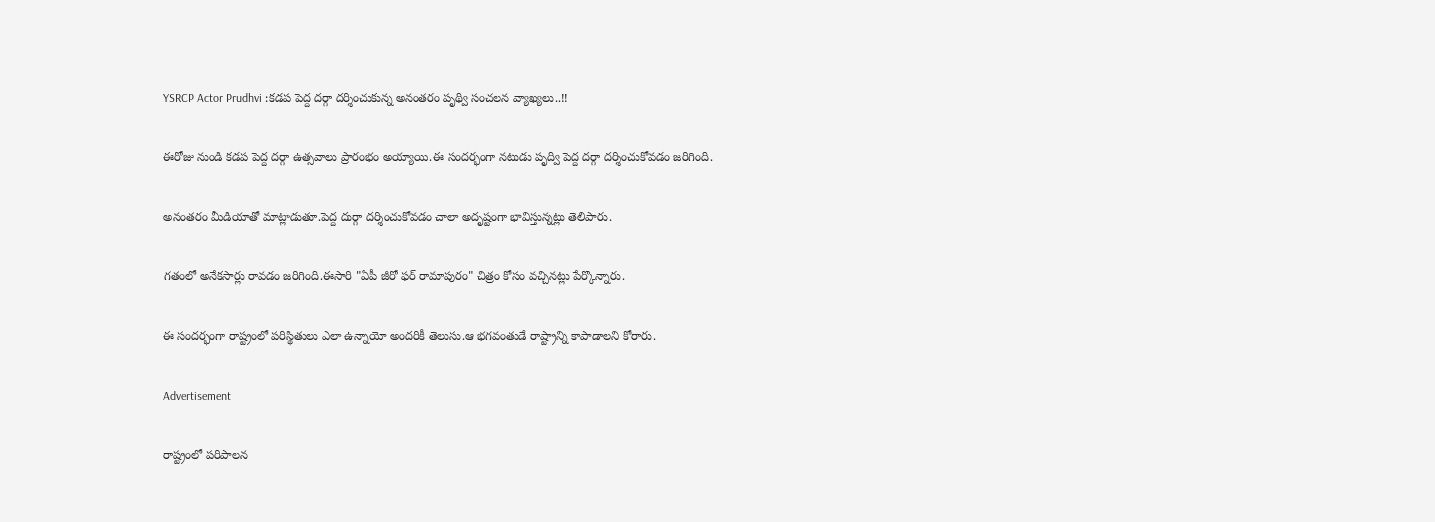YSRCP Actor Prudhvi :కడప పెద్ద దర్గా దర్శించుకున్న అనంతరం పృథ్వి సంచలన వ్యాఖ్యలు..!!

ఈరోజు నుండి కడప పెద్ద దర్గా ఉత్సవాలు ప్రారంభం అయ్యాయి.ఈ సందర్భంగా నటుడు పృద్వి పెద్ద దర్గా దర్శించుకోవడం జరిగింది.

అనంతరం మీడియాతో మాట్లాడుతూ.పెద్ద దుర్గా దర్శించుకోవడం చాలా అదృష్టంగా భావిస్తున్నట్లు తెలిపారు.

గతంలో అనేకసార్లు రావడం జరిగింది.ఈసారి "ఏపీ జీరో ఫర్ రామాపురం" చిత్రం కోసం వచ్చినట్లు పేర్కొన్నారు.

ఈ సందర్భంగా రాష్ట్రంలో పరిస్థితులు ఎలా ఉన్నాయో అందరికీ తెలుసు.ఆ భగవంతుడే రాష్ట్రాన్ని కాపాడాలని కోరారు.

Advertisement

రాష్ట్రంలో పరిపాలన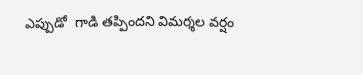ఎప్పుడో  గాడి తప్పిందని విమర్శల వర్షం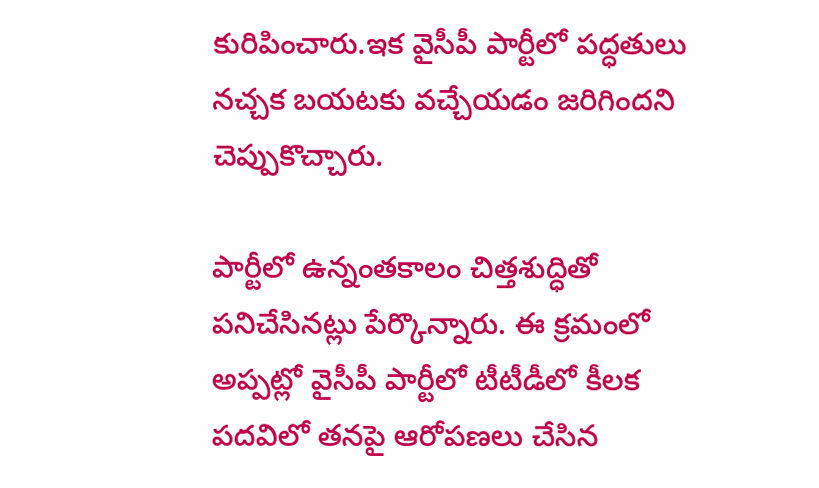కురిపించారు.ఇక వైసీపీ పార్టీలో పద్ధతులు నచ్చక బయటకు వచ్చేయడం జరిగిందని చెప్పుకొచ్చారు.

పార్టీలో ఉన్నంతకాలం చిత్తశుద్ధితో పనిచేసినట్లు పేర్కొన్నారు. ఈ క్రమంలో అప్పట్లో వైసీపీ పార్టీలో టీటీడీలో కీలక పదవిలో తనపై ఆరోపణలు చేసిన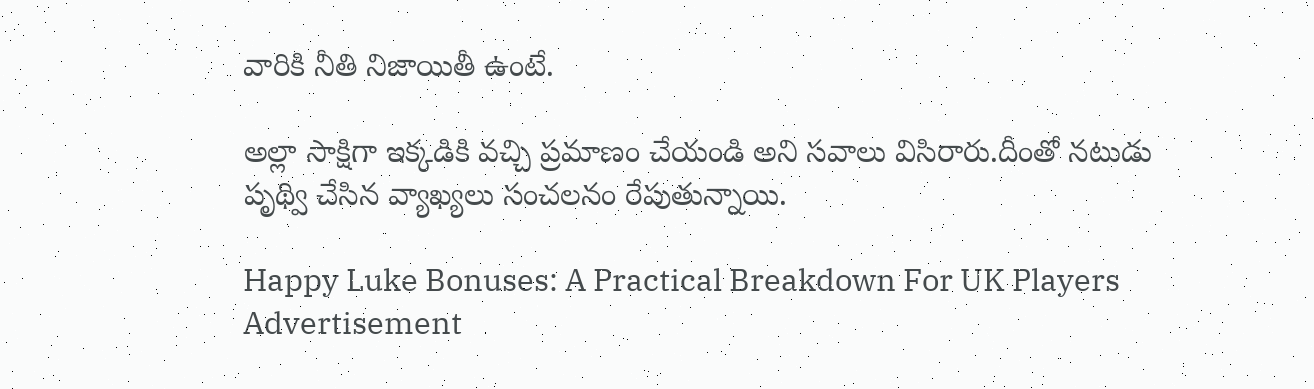వారికి నీతి నిజాయితీ ఉంటే.

అల్లా సాక్షిగా ఇక్కడికి వచ్చి ప్రమాణం చేయండి అని సవాలు విసిరారు.దీంతో నటుడు పృథ్వి చేసిన వ్యాఖ్యలు సంచలనం రేపుతున్నాయి.

Happy Luke Bonuses: A Practical Breakdown For UK Players
Advertisement